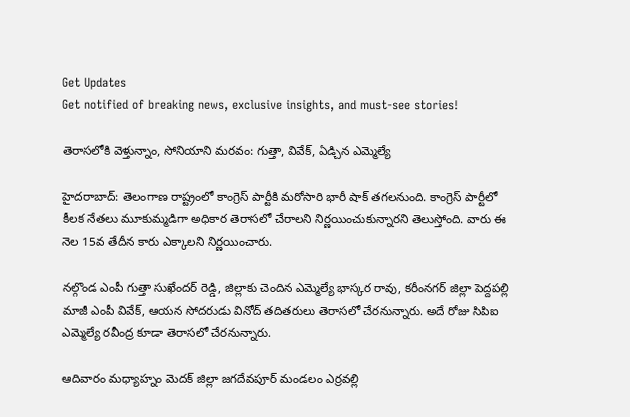Get Updates
Get notified of breaking news, exclusive insights, and must-see stories!

తెరాసలోకి వెళ్తున్నాం, సోనియాని మరవం: గుత్తా, వివేక్, ఏడ్చిన ఎమ్మెల్యే

హైదరాబాద్: తెలంగాణ రాష్ట్రంలో కాంగ్రెస్ పార్టీకి మరోసారి భారీ షాక్ తగలనుంది. కాంగ్రెస్ పార్టీలో కీలక నేతలు మూకుమ్మడిగా అధికార తెరాసలో చేరాలని నిర్ణయించుకున్నారని తెలుస్తోంది. వారు ఈ నెల 15వ తేదీన కారు ఎక్కాలని నిర్ణయించారు.

నల్గొండ ఎంపీ గుత్తా సుఖేందర్ రెడ్డి, జిల్లాకు చెందిన ఎమ్మెల్యే భాస్కర రావు, కరీంనగర్ జిల్లా పెద్దపల్లి మాజీ ఎంపీ వివేక్, ఆయన సోదరుడు వినోద్ తదితరులు తెరాసలో చేరనున్నారు. అదే రోజు సిపిఐ ఎమ్మెల్యే రవీంద్ర కూడా తెరాసలో చేరనున్నారు.

ఆదివారం మధ్యాహ్నం మెదక్ జిల్లా జగదేవపూర్ మండలం ఎర్రవల్లి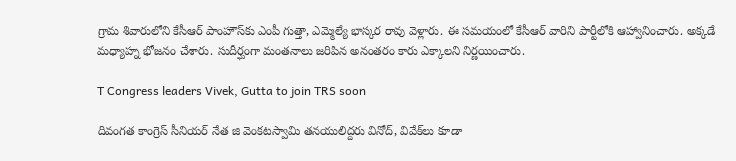గ్రామ శివారులోని కేసీఆర్ పాంహౌస్‌కు ఎంపీ గుత్తా, ఎమ్మెల్యే భాస్కర రావు వెళ్లారు. ఈ సమయంలో కేసీఆర్ వారిని పార్టీలోకి ఆహ్వానించారు. అక్కడే మధ్యాహ్న భోజనం చేశారు. సుదీర్ఘంగా మంతనాలు జరిపిన అనంతరం కారు ఎక్కాలని నిర్ణయించారు.

T Congress leaders Vivek, Gutta to join TRS soon

దివంగత కాంగ్రెస్ సీనియర్ నేత జి వెంకటస్వామి తనయులిద్దరు వినోద్, వివేక్‌లు కూడా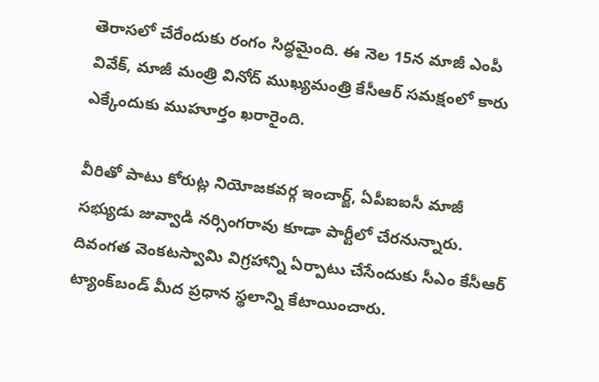తెరాసలో చేరేందుకు రంగం సిద్ధమైంది. ఈ నెల 15న మాజీ ఎంపీ వివేక్, మాజీ మంత్రి వినోద్ ముఖ్యమంత్రి కేసీఆర్ సమక్షంలో కారు ఎక్కేందుకు ముహూర్తం ఖరారైంది.

వీరితో పాటు కోరుట్ల నియోజకవర్గ ఇంచార్జ్, ఏపీఐఐసీ మాజీ సభ్యుడు జువ్వాడి నర్సింగరావు కూడా పార్టీలో చేరనున్నారు. దివంగత వెంకటస్వామి విగ్రహాన్ని ఏర్పాటు చేసేందుకు సీఎం కేసీఆర్ ట్యాంక్‌బండ్ మీద ప్రధాన స్థలాన్ని కేటాయించారు.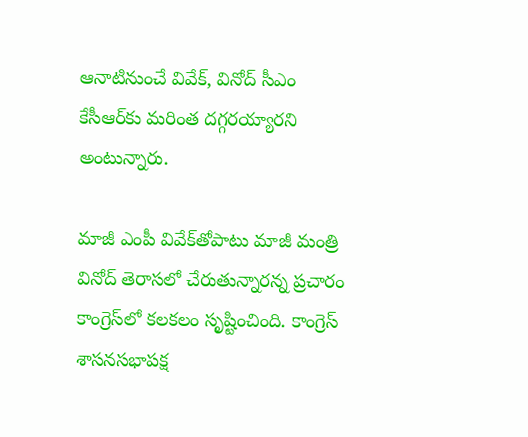ఆనాటినుంచే వివేక్, వినోద్ సీఎం కేసీఆర్‌కు మరింత దగ్గరయ్యారని అంటున్నారు.

మాజీ ఎంపీ వివేక్‌తోపాటు మాజీ మంత్రి వినోద్ తెరాసలో చేరుతున్నారన్న ప్రచారం కాంగ్రెస్‌లో కలకలం సృష్టించింది. కాంగ్రెస్ శాసనసభాపక్ష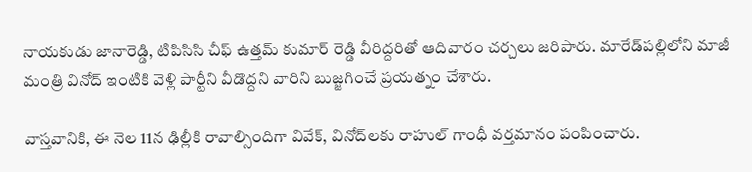నాయకుడు జానారెడ్డి, టిపిసిసి చీఫ్ ఉత్తమ్ కుమార్ రెడ్డి వీరిద్దరితో ఆదివారం చర్చలు జరిపారు. మారేడ్‌పల్లిలోని మాజీ మంత్రి వినోద్ ఇంటికి వెళ్లి పార్టీని వీడొద్దని వారిని బుజ్జగించే ప్రయత్నం చేశారు.

వాస్తవానికి, ఈ నెల 11న ఢిల్లీకి రావాల్సిందిగా వివేక్‌, వినోద్‌లకు రాహుల్‌ గాంధీ వర్తమానం పంపించారు.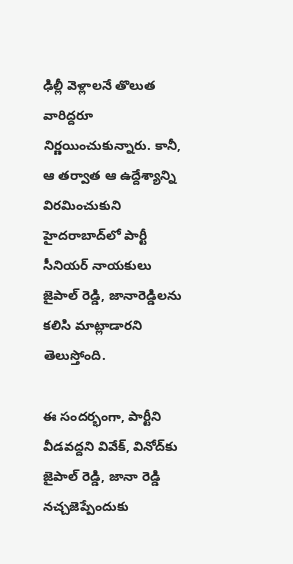ఢిల్లీ వెళ్లాలనే తొలుత వారిద్దరూ నిర్ణయించుకున్నారు. కానీ, ఆ తర్వాత ఆ ఉద్దేశ్యాన్ని విరమించుకుని హైదరాబాద్‌లో పార్టీ సీనియర్‌ నాయకులు జైపాల్‌ రెడ్డి, జానారెడ్డిలను కలిసి మాట్లాడారని తెలుస్తోంది.

ఈ సందర్భంగా, పార్టీని వీడవద్దని వివేక్‌, వినోద్‌కు జైపాల్‌ రెడ్డి, జానా రెడ్డి నచ్చజెప్పేందుకు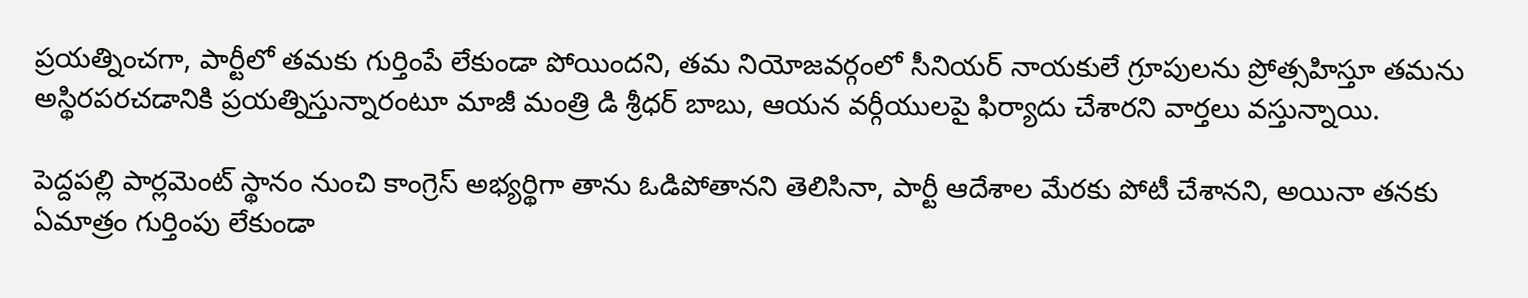ప్రయత్నించగా, పార్టీలో తమకు గుర్తింపే లేకుండా పోయిందని, తమ నియోజవర్గంలో సీనియర్‌ నాయకులే గ్రూపులను ప్రోత్సహిస్తూ తమను అస్థిరపరచడానికి ప్రయత్నిస్తున్నారంటూ మాజీ మంత్రి డి శ్రీధర్ బాబు, ఆయన వర్గీయులపై ఫిర్యాదు చేశారని వార్తలు వస్తున్నాయి.

పెద్దపల్లి పార్లమెంట్‌ స్థానం నుంచి కాంగ్రెస్‌ అభ్యర్థిగా తాను ఓడిపోతానని తెలిసినా, పార్టీ ఆదేశాల మేరకు పోటీ చేశానని, అయినా తనకు ఏమాత్రం గుర్తింపు లేకుండా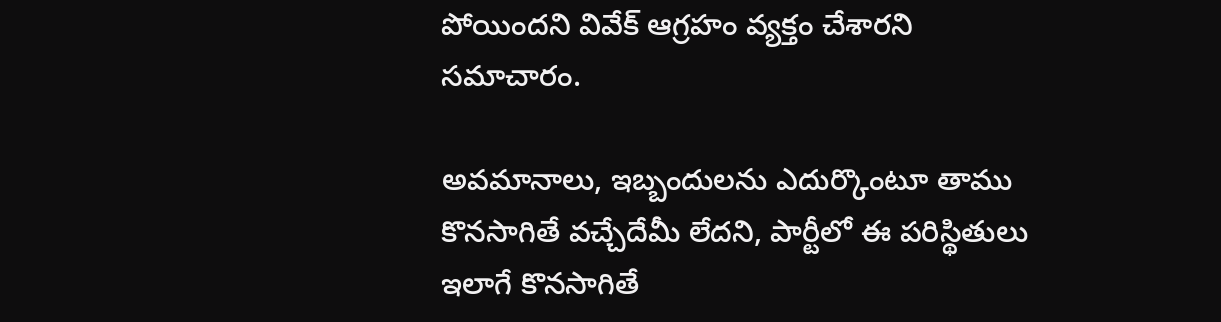పోయిందని వివేక్‌ ఆగ్రహం వ్యక్తం చేశారని సమాచారం.

అవమానాలు, ఇబ్బందులను ఎదుర్కొంటూ తాము కొనసాగితే వచ్చేదేమీ లేదని, పార్టీలో ఈ పరిస్థితులు ఇలాగే కొనసాగితే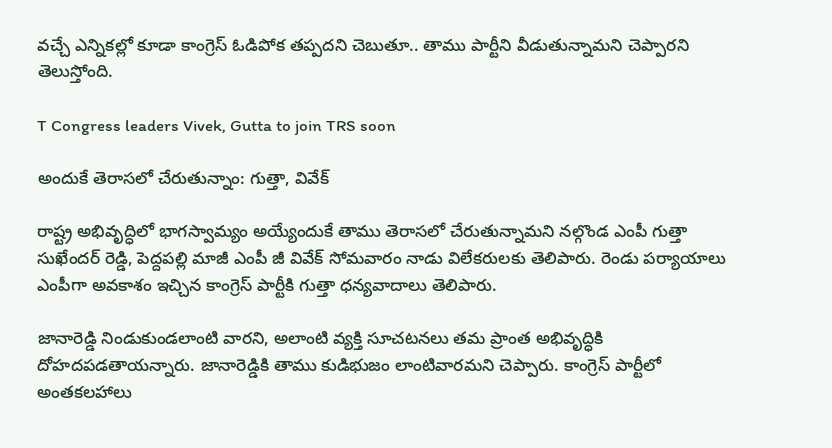వచ్చే ఎన్నికల్లో కూడా కాంగ్రెస్‌ ఓడిపోక తప్పదని చెబుతూ.. తాము పార్టీని వీడుతున్నామని చెప్పారని తెలుస్తోంది.

T Congress leaders Vivek, Gutta to join TRS soon

అందుకే తెరాసలో చేరుతున్నాం: గుత్తా, వివేక్

రాష్ట్ర అభివృద్ధిలో భాగస్వామ్యం అయ్యేందుకే తాము తెరాసలో చేరుతున్నామని నల్గొండ ఎంపీ గుత్తా సుఖేందర్ రెడ్డి, పెద్దపల్లి మాజీ ఎంపీ జీ వివేక్ సోమవారం నాడు విలేకరులకు తెలిపారు. రెండు పర్యాయాలు ఎంపీగా అవకాశం ఇచ్చిన కాంగ్రెస్ పార్టీకి గుత్తా ధన్యవాదాలు తెలిపారు.

జానారెడ్డి నిండుకుండలాంటి వారని, అలాంటి వ్యక్తి సూచటనలు తమ ప్రాంత అభివృద్ధికి దోహదపడతాయన్నారు. జానారెడ్డికి తాము కుడిభుజం లాంటివారమని చెప్పారు. కాంగ్రెస్ పార్టీలో అంతకలహాలు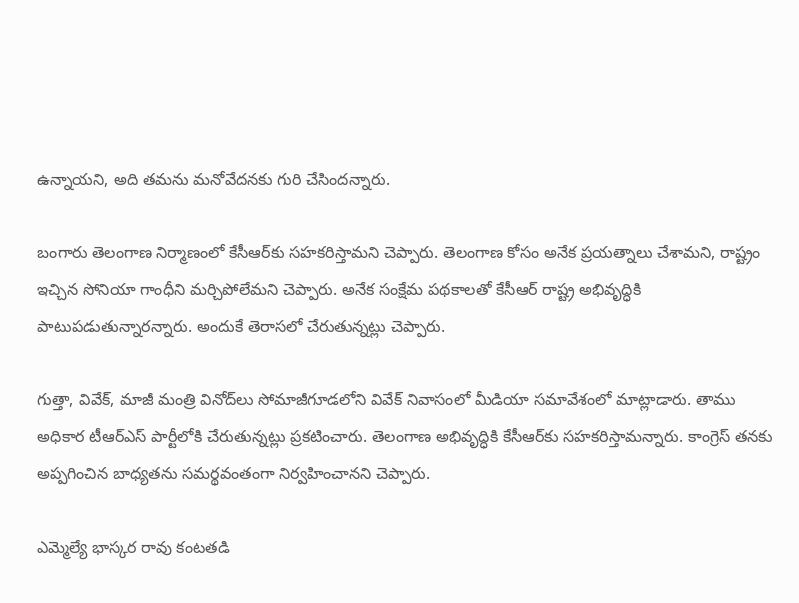ఉన్నాయని, అది తమను మనోవేదనకు గురి చేసిందన్నారు.

బంగారు తెలంగాణ నిర్మాణంలో కేసీఆర్‌కు సహకరిస్తామని చెప్పారు. తెలంగాణ కోసం అనేక ప్రయత్నాలు చేశామని, రాష్ట్రం ఇచ్చిన సోనియా గాంధీని మర్చిపోలేమని చెప్పారు. అనేక సంక్షేమ పథకాలతో కేసీఆర్ రాష్ట్ర అభివృద్ధికి పాటుపడుతున్నారన్నారు. అందుకే తెరాసలో చేరుతున్నట్లు చెప్పారు.

గుత్తా, వివేక్, మాజీ మంత్రి వినోద్‌లు సోమాజీగూడ‌లోని వివేక్ నివాసంలో మీడియా సమావేశంలో మాట్లాడారు. తాము అధికార‌ టీఆర్‌ఎస్ పార్టీలోకి చేరుతున్న‌ట్లు ప్రకటించారు. తెలంగాణ అభివృద్ధికి కేసీఆర్‌కు స‌హ‌క‌రిస్తామ‌న్నారు. కాంగ్రెస్ తనకు అప్ప‌గించిన బాధ్య‌త‌ను స‌మ‌ర్థ‌వంతంగా నిర్వ‌హించాన‌ని చెప్పారు.

ఎమ్మెల్యే భాస్కర రావు కంటతడి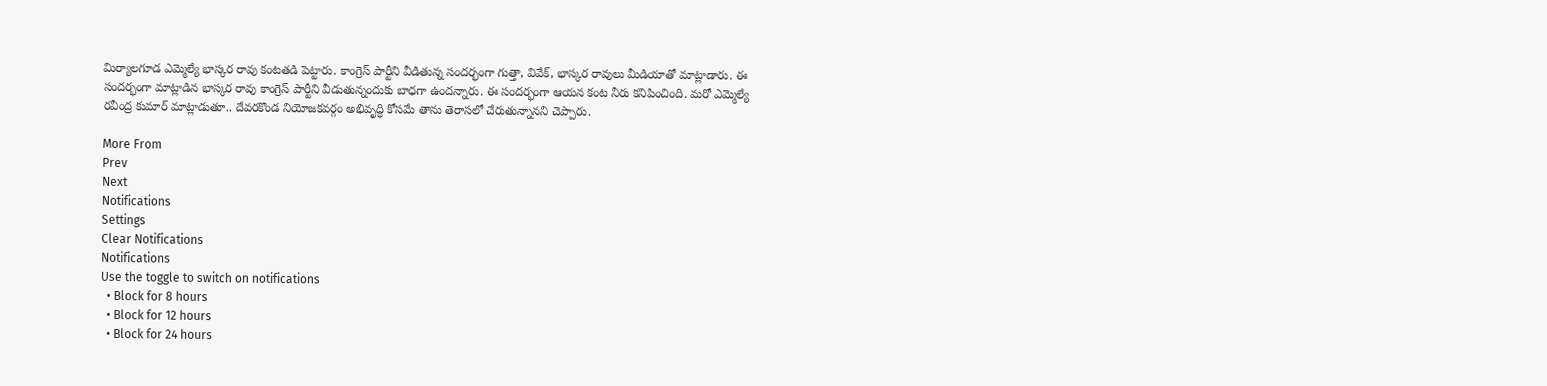మిర్యాలగూడ ఎమ్మెల్యే భాస్కర రావు కంటతడి పెట్టారు. కాంగ్రెస్ పార్టీని వీడితున్న సందర్భంగా గుత్తా, వివేక్, భాస్కర రావులు మీడియాతో మాట్లాడారు. ఈ సందర్భంగా మాట్లాడిన భాస్కర రావు కాంగ్రెస్ పార్టీని వీడుతున్నందుకు బాధగా ఉందన్నారు. ఈ సందర్భంగా ఆయన కంట నీరు కనిపించింది. మరో ఎమ్మెల్యే రవీంద్ర కుమార్ మాట్లాడుతూ.. దేవరకొండ నియోజకవర్గం అభివృద్ధి కోసమే తాను తెరాసలో చేరుతున్నానని చెప్పారు.

More From
Prev
Next
Notifications
Settings
Clear Notifications
Notifications
Use the toggle to switch on notifications
  • Block for 8 hours
  • Block for 12 hours
  • Block for 24 hours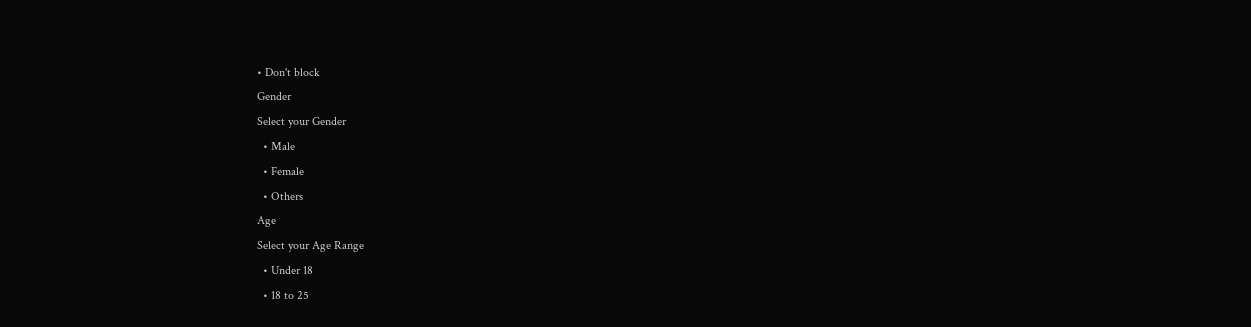• Don't block
Gender
Select your Gender
  • Male
  • Female
  • Others
Age
Select your Age Range
  • Under 18
  • 18 to 25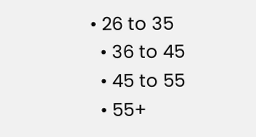• 26 to 35
  • 36 to 45
  • 45 to 55
  • 55+